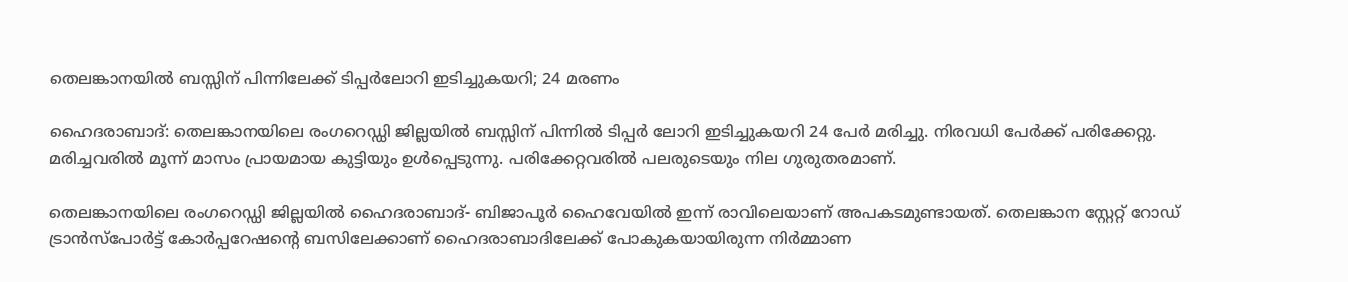തെലങ്കാനയില്‍ ബസ്സിന് പിന്നിലേക്ക് ടിപ്പര്‍ലോറി ഇടിച്ചുകയറി; 24 മരണം

ഹൈദരാബാദ്: തെലങ്കാനയിലെ രംഗറെഡ്ഡി ജില്ലയില്‍ ബസ്സിന് പിന്നില്‍ ടിപ്പര്‍ ലോറി ഇടിച്ചുകയറി 24 പേര്‍ മരിച്ചു. നിരവധി പേര്‍ക്ക് പരിക്കേറ്റു. മരിച്ചവരില്‍ മൂന്ന് മാസം പ്രായമായ കുട്ടിയും ഉള്‍പ്പെടുന്നു. പരിക്കേറ്റവരില്‍ പലരുടെയും നില ഗുരുതരമാണ്.

തെലങ്കാനയിലെ രംഗറെഡ്ഡി ജില്ലയില്‍ ഹൈദരാബാദ്- ബിജാപൂർ ഹൈവേയിൽ ഇന്ന് രാവിലെയാണ് അപകടമുണ്ടായത്. തെലങ്കാന സ്റ്റേറ്റ് റോഡ് ട്രാൻസ്‌പോർട്ട് കോർപ്പറേഷന്റെ ബസിലേക്കാണ് ഹൈദരാബാദിലേക്ക് പോകുകയായിരുന്ന നിർമ്മാണ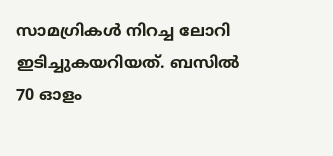സാമഗ്രികൾ നിറച്ച ലോറി ഇടിച്ചുകയറിയത്. ബസില്‍ 70 ഓളം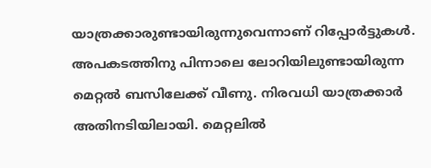യാത്രക്കാരുണ്ടായിരുന്നുവെന്നാണ് റിപ്പോർട്ടുകള്‍. അപകടത്തിനു പിന്നാലെ ലോറിയിലുണ്ടായിരുന്ന മെറ്റല്‍ ബസിലേക്ക് വീണു. നിരവധി യാത്രക്കാർ അതിനടിയിലായി. മെറ്റലില്‍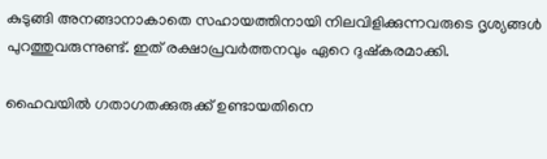കുടുങ്ങി അനങ്ങാനാകാതെ സഹായത്തിനായി നിലവിളിക്കുന്നവരുടെ ദൃശ്യങ്ങള്‍ പുറത്തുവരുന്നുണ്ട്. ഇത് രക്ഷാപ്രവര്‍ത്തനവും ഏറെ ദുഷ്കരമാക്കി.

ഹൈവയില്‍ ഗതാഗതക്കുരുക്ക് ഉണ്ടായതിനെ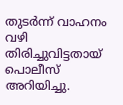തുടര്‍ന്ന് വാഹനം വഴി തിരിച്ചുവിട്ടതായ് പൊലീസ് അറിയിച്ചു.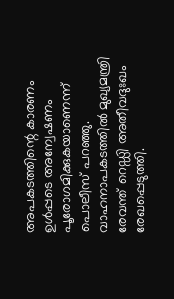അപകടത്തിന്റെ കാരണം ഉള്‍പ്പടെ അന്വേഷണം പൂരോഗമിക്കുകയാണെന്ന് പൊലീസ് പറഞ്ഞു. വാഹനാപകടത്തില്‍ മുഖ്യമന്ത്രി രേവന്ത് റെഡ്ഡി അതീവദുഃഖം രേഖപ്പെടുത്തി.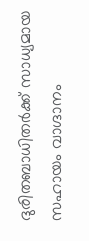ദുരിതബാധിതര്‍ക്ക് സാധ്യമായ സഹായം വാഗ്ദാനം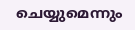ചെയ്യുമെന്നും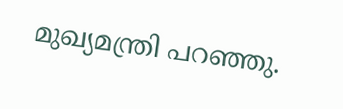മുഖ്യമന്ത്രി പറഞ്ഞു.